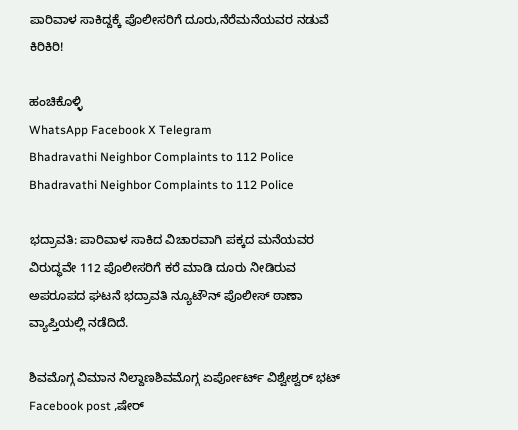ಪಾರಿವಾಳ ಸಾಕಿದ್ದಕ್ಕೆ ಪೊಲೀಸರಿಗೆ ದೂರು,ನೆರೆಮನೆಯವರ ನಡುವೆ ಕಿರಿಕಿರಿ!

ಹಂಚಿಕೊಳ್ಳಿ
WhatsApp Facebook X Telegram
Bhadravathi Neighbor Complaints to 112 Police
Bhadravathi Neighbor Complaints to 112 Police

ಭದ್ರಾವತಿ: ಪಾರಿವಾಳ ಸಾಕಿದ ವಿಚಾರವಾಗಿ ಪಕ್ಕದ ಮನೆಯವರ ವಿರುದ್ಧವೇ 112 ಪೊಲೀಸರಿಗೆ ಕರೆ ಮಾಡಿ ದೂರು ನೀಡಿರುವ ಅಪರೂಪದ ಘಟನೆ ಭದ್ರಾವತಿ ನ್ಯೂಟೌನ್ ಪೊಲೀಸ್ ಠಾಣಾ ವ್ಯಾಪ್ತಿಯಲ್ಲಿ ನಡೆದಿದೆ.

ಶಿವಮೊಗ್ಗ ವಿಮಾನ ನಿಲ್ದಾಣಶಿವಮೊಗ್ಗ ಏರ್ಪೋರ್ಟ್ ವಿಶ್ವೇಶ್ವರ್ ಭಟ್ Facebook post ,ಷೇರ್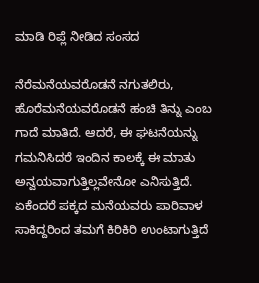ಮಾಡಿ ರಿಪ್ಲೆ ನೀಡಿದ ಸಂಸದ

ನೆರೆಮನೆಯವರೊಡನೆ ನಗುತಲಿರು, ಹೊರೆಮನೆಯವರೊಡನೆ ಹಂಚಿ ತಿನ್ನು ಎಂಬ ಗಾದೆ ಮಾತಿದೆ. ಆದರೆ, ಈ ಘಟನೆಯನ್ನು ಗಮನಿಸಿದರೆ ಇಂದಿನ ಕಾಲಕ್ಕೆ ಈ ಮಾತು ಅನ್ವಯವಾಗುತ್ತಿಲ್ಲವೇನೋ ಎನಿಸುತ್ತಿದೆ. ಏಕೆಂದರೆ ಪಕ್ಕದ ಮನೆಯವರು ಪಾರಿವಾಳ ಸಾಕಿದ್ದರಿಂದ ತಮಗೆ ಕಿರಿಕಿರಿ ಉಂಟಾಗುತ್ತಿದೆ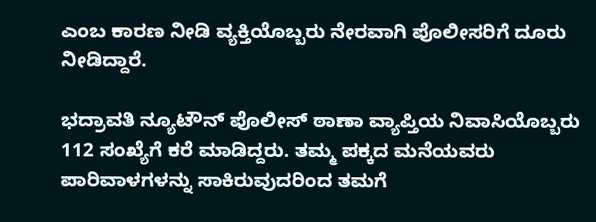ಎಂಬ ಕಾರಣ ನೀಡಿ ವ್ಯಕ್ತಿಯೊಬ್ಬರು ನೇರವಾಗಿ ಪೊಲೀಸರಿಗೆ ದೂರು ನೀಡಿದ್ದಾರೆ.

ಭದ್ರಾವತಿ ನ್ಯೂಟೌನ್ ಪೊಲೀಸ್ ಠಾಣಾ ವ್ಯಾಪ್ತಿಯ ನಿವಾಸಿಯೊಬ್ಬರು 112 ಸಂಖ್ಯೆಗೆ ಕರೆ ಮಾಡಿದ್ದರು. ತಮ್ಮ ಪಕ್ಕದ ಮನೆಯವರು ಪಾರಿವಾಳಗಳನ್ನು ಸಾಕಿರುವುದರಿಂದ ತಮಗೆ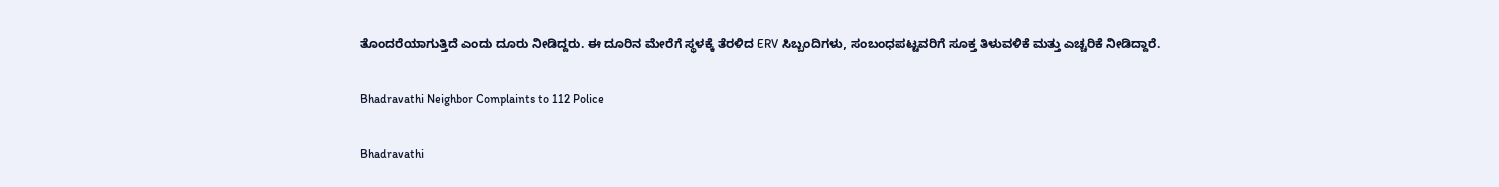ತೊಂದರೆಯಾಗುತ್ತಿದೆ ಎಂದು ದೂರು ನೀಡಿದ್ದರು. ಈ ದೂರಿನ ಮೇರೆಗೆ ಸ್ಥಳಕ್ಕೆ ತೆರಳಿದ ERV ಸಿಬ್ಬಂದಿಗಳು, ಸಂಬಂಧಪಟ್ಟವರಿಗೆ ಸೂಕ್ತ ತಿಳುವಳಿಕೆ ಮತ್ತು ಎಚ್ಚರಿಕೆ ನೀಡಿದ್ದಾರೆ.

Bhadravathi Neighbor Complaints to 112 Police

Bhadravathi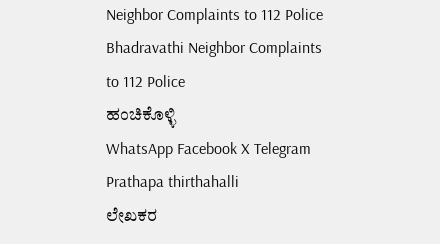Neighbor Complaints to 112 Police
Bhadravathi Neighbor Complaints to 112 Police
ಹಂಚಿಕೊಳ್ಳಿ
WhatsApp Facebook X Telegram
Prathapa thirthahalli
ಲೇಖಕರ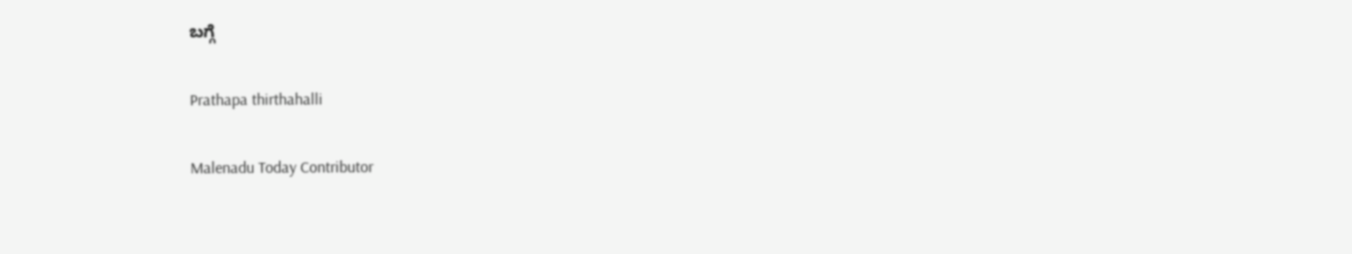ಬಗ್ಗೆ

Prathapa thirthahalli

Malenadu Today Contributor